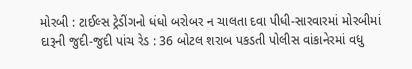મોરબી : ટાઈલ્સ ટ્રેડીંગનો ધંધો બરોબર ન ચાલતા દવા પીધી-સારવારમાં મોરબીમાં દારૂની જુદી-જુદી પાંચ રેડ : 36 બોટલ શરાબ પકડતી પોલીસ વાંકાનેરમાં વધુ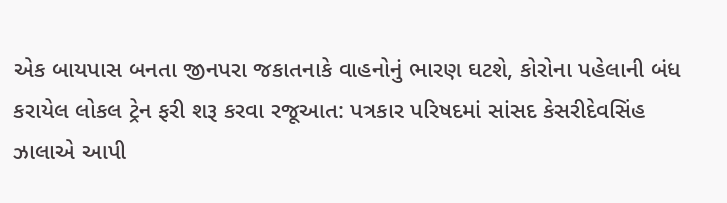એક બાયપાસ બનતા જીનપરા જકાતનાકે વાહનોનું ભારણ ઘટશે, કોરોના પહેલાની બંધ કરાયેલ લોકલ ટ્રેન ફરી શરૂ કરવા રજૂઆત: પત્રકાર પરિષદમાં સાંસદ કેસરીદેવસિંહ ઝાલાએ આપી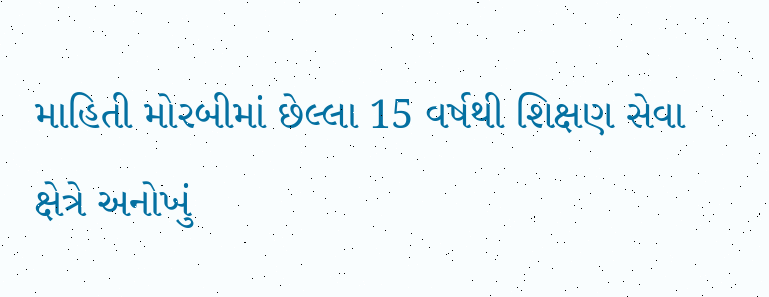માહિતી મોરબીમાં છેલ્લા 15 વર્ષથી શિક્ષણ સેવા ક્ષેત્રે અનોખું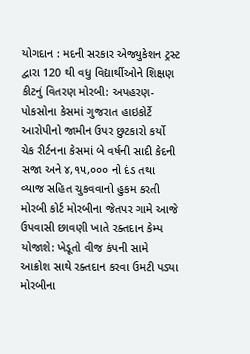યોગદાન : મદની સરકાર એજ્યુકેશન ટ્રસ્ટ દ્વારા 120 થી વધુ વિદ્યાર્થીઓને શિક્ષણ કીટનું વિતરણ મોરબી: અપહરણ-પોકસોના કેસમાં ગુજરાત હાઇકોર્ટે આરોપીનો જામીન ઉપર છુટકારો કર્યો ચેક રીર્ટનના કેસમાં બે વર્ષની સાદી કેદની સજા અને ૪,૧૫,૦૦૦ નો દંડ તથા વ્યાજ સહિત ચુકવવાનો હુકમ કરતી મોરબી કોર્ટ મોરબીના જેતપર ગામે આજે ઉપવાસી છાવણી ખાતે રક્તદાન કેમ્પ યોજાશે: ખેડૂતો વીજ કંપની સામે આક્રોશ સાથે રક્તદાન કરવા ઉમટી પડ્યા મોરબીના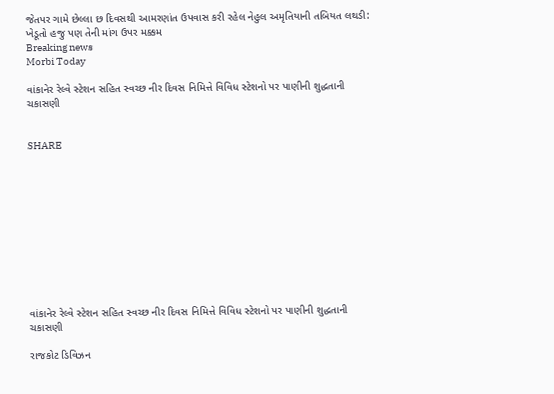જેતપર ગામે છેલ્લા છ દિવસથી આમરણાંત ઉપવાસ કરી રહેલ નેહુલ અમૃતિયાની તબિયત લથડી: ખેડૂતો હજુ પણ તેની માંગ ઉપર મક્કમ
Breaking news
Morbi Today

વાંકાનેર રેલ્વે સ્ટેશન સહિત સ્વચ્છ નીર દિવસ નિમિત્તે વિવિધ સ્ટેશનો પર પાણીની શુદ્ધતાની ચકાસણી


SHARE











વાંકાનેર રેલ્વે સ્ટેશન સહિત સ્વચ્છ નીર દિવસ નિમિત્તે વિવિધ સ્ટેશનો પર પાણીની શુદ્ધતાની ચકાસણી

રાજકોટ ડિવિઝન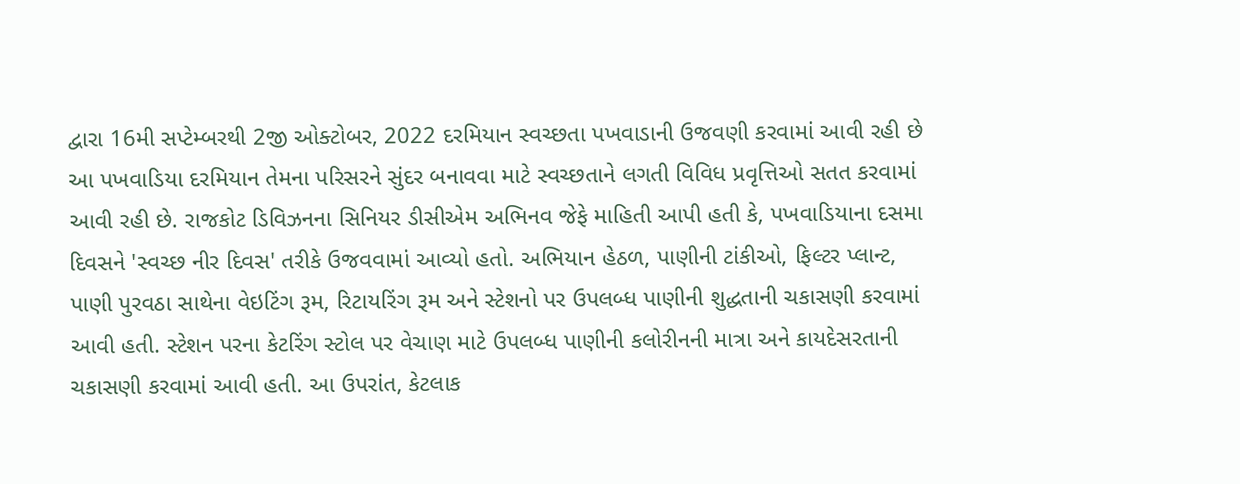દ્વારા 16મી સપ્ટેમ્બરથી 2જી ઓક્ટોબર, 2022 દરમિયાન સ્વચ્છતા પખવાડાની ઉજવણી કરવામાં આવી રહી છે આ પખવાડિયા દરમિયાન તેમના પરિસરને સુંદર બનાવવા માટે સ્વચ્છતાને લગતી વિવિધ પ્રવૃત્તિઓ સતત કરવામાં આવી રહી છે. રાજકોટ ડિવિઝનના સિનિયર ડીસીએમ અભિનવ જેફે માહિતી આપી હતી કે, પખવાડિયાના દસમા દિવસને 'સ્વચ્છ નીર દિવસ' તરીકે ઉજવવામાં આવ્યો હતો. અભિયાન હેઠળ, પાણીની ટાંકીઓ, ફિલ્ટર પ્લાન્ટ, પાણી પુરવઠા સાથેના વેઇટિંગ રૂમ, રિટાયરિંગ રૂમ અને સ્ટેશનો પર ઉપલબ્ધ પાણીની શુદ્ધતાની ચકાસણી કરવામાં આવી હતી. સ્ટેશન પરના કેટરિંગ સ્ટોલ પર વેચાણ માટે ઉપલબ્ધ પાણીની કલોરીનની માત્રા અને કાયદેસરતાની ચકાસણી કરવામાં આવી હતી. આ ઉપરાંત, કેટલાક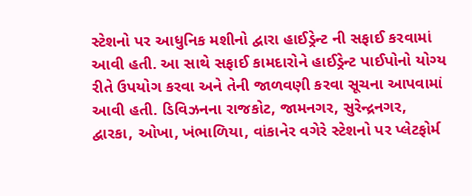સ્ટેશનો પર આધુનિક મશીનો દ્વારા હાઈડ્રેન્ટ ની સફાઈ કરવામાં આવી હતી. આ સાથે સફાઈ કામદારોને હાઈડ્રેન્ટ પાઈપોનો યોગ્ય રીતે ઉપયોગ કરવા અને તેની જાળવણી કરવા સૂચના આપવામાં આવી હતી. ડિવિઝનના રાજકોટ, જામનગર, સુરેન્દ્રનગર, દ્વારકા, ઓખા, ખંભાળિયા, વાંકાનેર વગેરે સ્ટેશનો પર પ્લેટફોર્મ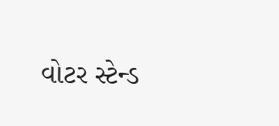વોટર સ્ટેન્ડ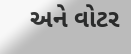અને વોટર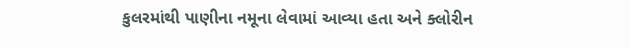કુલરમાંથી પાણીના નમૂના લેવામાં આવ્યા હતા અને ક્લોરીન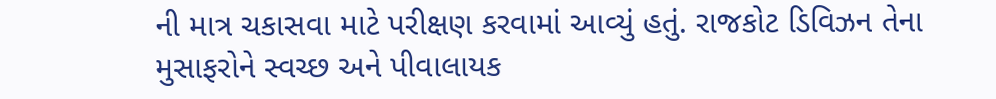ની માત્ર ચકાસવા માટે પરીક્ષણ કરવામાં આવ્યું હતું. રાજકોટ ડિવિઝન તેના મુસાફરોને સ્વચ્છ અને પીવાલાયક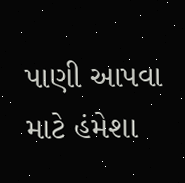પાણી આપવા માટે હંમેશા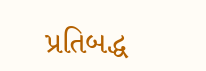પ્રતિબદ્ધ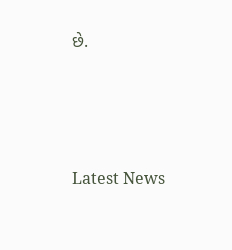છે.






Latest News